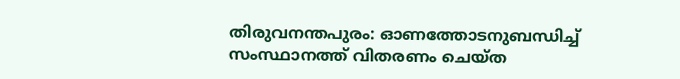തിരുവനന്തപുരം: ഓണത്തോടനുബന്ധിച്ച് സംസ്ഥാനത്ത് വിതരണം ചെയ്ത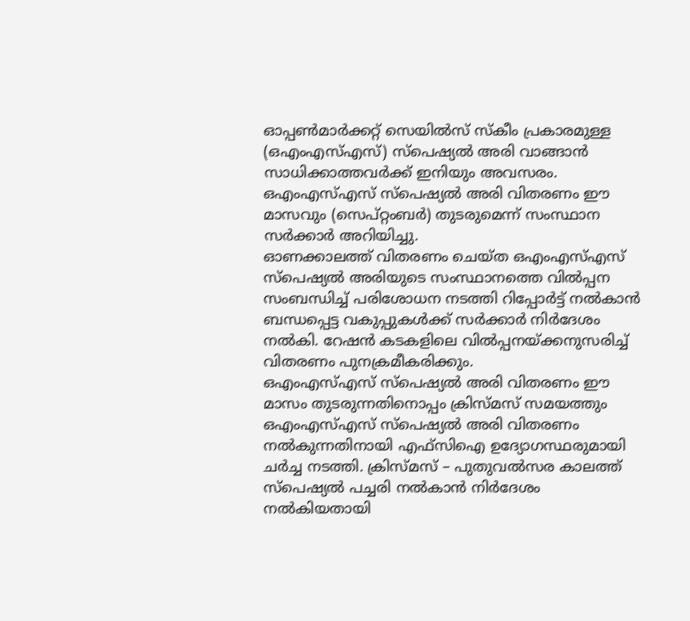ഓപ്പൺമാർക്കറ്റ് സെയിൽസ് സ്കീം പ്രകാരമുള്ള (ഒഎംഎസ്എസ്) സ്പെഷ്യൽ അരി വാങ്ങാൻ സാധിക്കാത്തവർക്ക് ഇനിയും അവസരം. ഒഎംഎസ്എസ് സ്പെഷ്യൽ അരി വിതരണം ഈ മാസവും (സെപ്റ്റംബർ) തുടരുമെന്ന് സംസ്ഥാന സർക്കാർ അറിയിച്ചു.
ഓണക്കാലത്ത് വിതരണം ചെയ്ത ഒഎംഎസ്എസ് സ്പെഷ്യൽ അരിയുടെ സംസ്ഥാനത്തെ വിൽപ്പന സംബന്ധിച്ച് പരിശോധന നടത്തി റിപ്പോർട്ട് നൽകാൻ ബന്ധപ്പെട്ട വകുപ്പുകൾക്ക് സർക്കാർ നിർദേശം നൽകി. റേഷൻ കടകളിലെ വിൽപ്പനയ്ക്കനുസരിച്ച് വിതരണം പുനക്രമീകരിക്കും.
ഒഎംഎസ്എസ് സ്പെഷ്യൽ അരി വിതരണം ഈ മാസം തുടരുന്നതിനൊപ്പം ക്രിസ്മസ് സമയത്തും ഒഎംഎസ്എസ് സ്പെഷ്യൽ അരി വിതരണം നൽകുന്നതിനായി എഫ്സിഐ ഉദ്യോഗസ്ഥരുമായി ചർച്ച നടത്തി. ക്രിസ്മസ് – പുതുവൽസര കാലത്ത് സ്പെഷ്യൽ പച്ചരി നൽകാൻ നിർദേശം നൽകിയതായി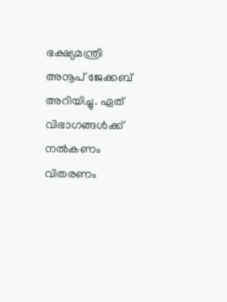ഭക്ഷ്യമന്ത്രി അനൂപ് ജേക്കബ് അറിയിച്ചു. ഏത് വിഭാഗങ്ങൾക്ക് നൽകണം വിതരണം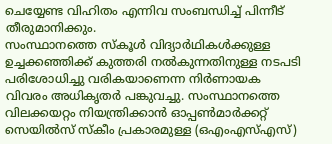ചെയ്യേണ്ട വിഹിതം എന്നിവ സംബന്ധിച്ച് പിന്നീട് തീരുമാനിക്കും.
സംസ്ഥാനത്തെ സ്കൂൾ വിദ്യാർഥികൾക്കുള്ള ഉച്ചക്കഞ്ഞിക്ക് കുത്തരി നൽകുന്നതിനുള്ള നടപടി പരിശോധിച്ചു വരികയാണെന്ന നിർണായക വിവരം അധികൃതർ പങ്കുവച്ചു. സംസ്ഥാനത്തെ വിലക്കയറ്റം നിയന്ത്രിക്കാൻ ഓപ്പൺമാർക്കറ്റ് സെയിൽസ് സ്കീം പ്രകാരമുള്ള (ഒഎംഎസ്എസ്)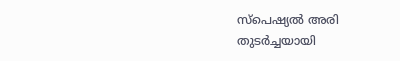സ്പെഷ്യൽ അരി തുടർച്ചയായി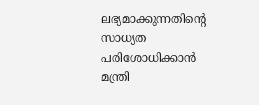ലഭ്യമാക്കുന്നതിന്റെ സാധ്യത പരിശോധിക്കാൻ മന്ത്രി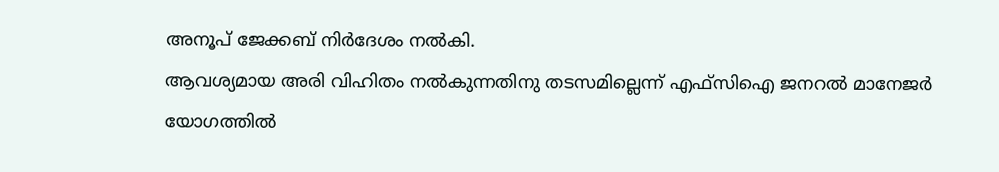അനൂപ് ജേക്കബ് നിർദേശം നൽകി.
ആവശ്യമായ അരി വിഹിതം നൽകുന്നതിനു തടസമില്ലെന്ന് എഫ്സിഐ ജനറൽ മാനേജർ യോഗത്തിൽ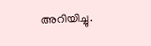അറിയിച്ചു.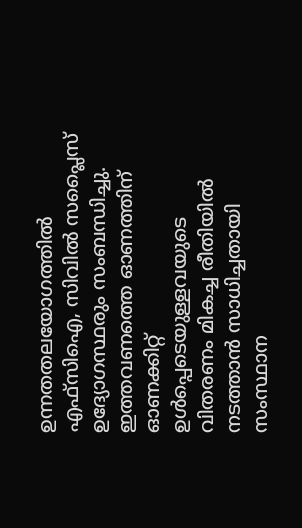ഉന്നതതലയോഗത്തിൽ എഫ്സിഐ, സിവിൽ സപ്ലൈസ് ഉദ്യോഗസ്ഥരും സംബന്ധിച്ചു. ഇത്തവണത്തെ ഓണത്തിന് ഓണക്കിറ്റ് ഉൾപ്പെടെയുള്ളവയുടെ വിതരണം മികച്ച രീതിയിൽ നടത്താൻ സാധിച്ചതായി സംസ്ഥാന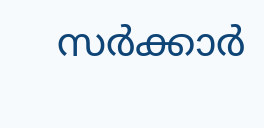സർക്കാർ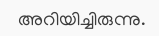അറിയിച്ചിരുന്നു.